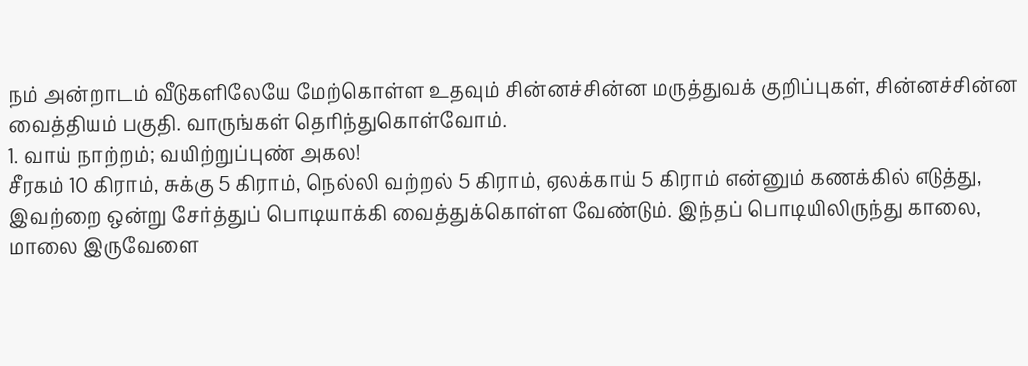நம் அன்றாடம் வீடுகளிலேயே மேற்கொள்ள உதவும் சின்னச்சின்ன மருத்துவக் குறிப்புகள், சின்னச்சின்ன வைத்தியம் பகுதி. வாருங்கள் தெரிந்துகொள்வோம்.
1. வாய் நாற்றம்; வயிற்றுப்புண் அகல!
சீரகம் 10 கிராம், சுக்கு 5 கிராம், நெல்லி வற்றல் 5 கிராம், ஏலக்காய் 5 கிராம் என்னும் கணக்கில் எடுத்து, இவற்றை ஒன்று சேர்த்துப் பொடியாக்கி வைத்துக்கொள்ள வேண்டும். இந்தப் பொடியிலிருந்து காலை, மாலை இருவேளை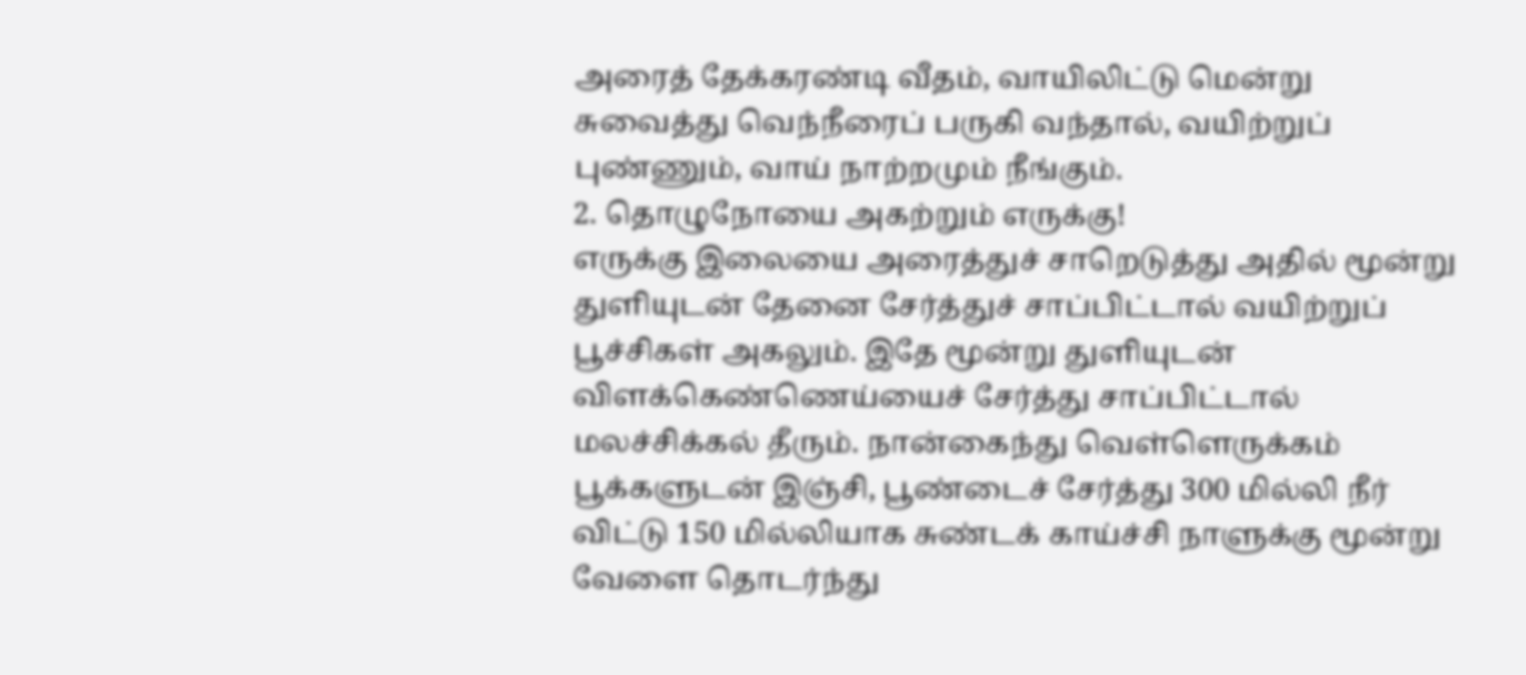அரைத் தேக்கரண்டி வீதம், வாயிலிட்டு மென்று சுவைத்து வெந்நீரைப் பருகி வந்தால், வயிற்றுப் புண்ணும், வாய் நாற்றமும் நீங்கும்.
2. தொழுநோயை அகற்றும் எருக்கு!
எருக்கு இலையை அரைத்துச் சாறெடுத்து அதில் மூன்று துளியுடன் தேனை சேர்த்துச் சாப்பிட்டால் வயிற்றுப் பூச்சிகள் அகலும். இதே மூன்று துளியுடன் விளக்கெண்ணெய்யைச் சேர்த்து சாப்பிட்டால் மலச்சிக்கல் தீரும். நான்கைந்து வெள்ளெருக்கம் பூக்களுடன் இஞ்சி, பூண்டைச் சேர்த்து 300 மில்லி நீர் விட்டு 150 மில்லியாக சுண்டக் காய்ச்சி நாளுக்கு மூன்று வேளை தொடர்ந்து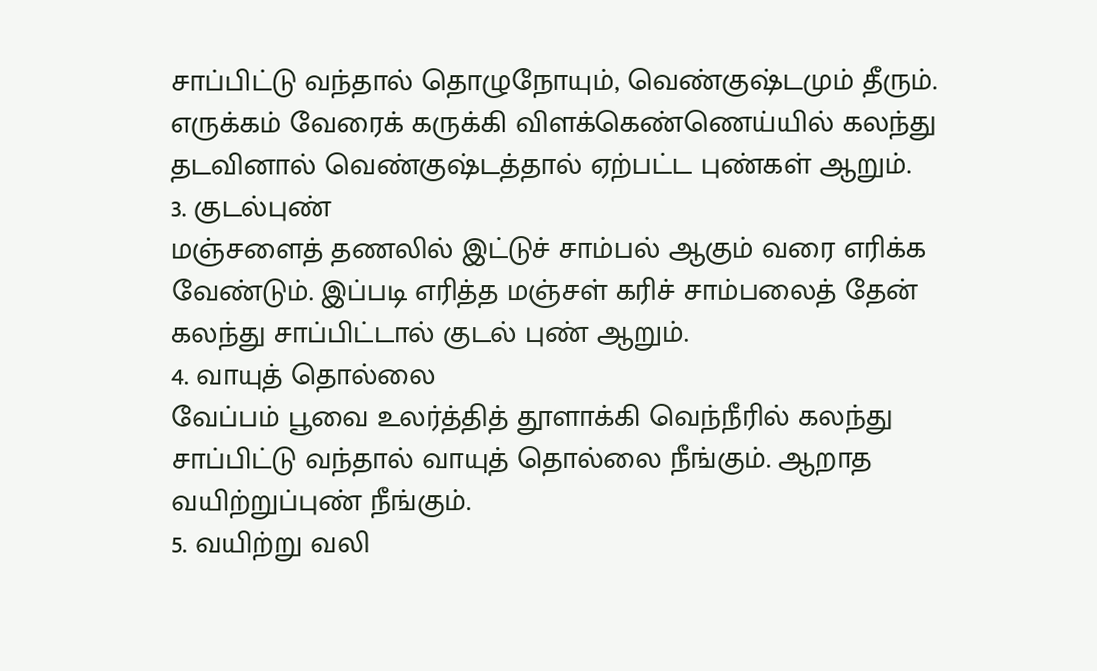சாப்பிட்டு வந்தால் தொழுநோயும், வெண்குஷ்டமும் தீரும். எருக்கம் வேரைக் கருக்கி விளக்கெண்ணெய்யில் கலந்து தடவினால் வெண்குஷ்டத்தால் ஏற்பட்ட புண்கள் ஆறும்.
3. குடல்புண்
மஞ்சளைத் தணலில் இட்டுச் சாம்பல் ஆகும் வரை எரிக்க வேண்டும். இப்படி எரித்த மஞ்சள் கரிச் சாம்பலைத் தேன் கலந்து சாப்பிட்டால் குடல் புண் ஆறும்.
4. வாயுத் தொல்லை
வேப்பம் பூவை உலர்த்தித் தூளாக்கி வெந்நீரில் கலந்து சாப்பிட்டு வந்தால் வாயுத் தொல்லை நீங்கும். ஆறாத வயிற்றுப்புண் நீங்கும்.
5. வயிற்று வலி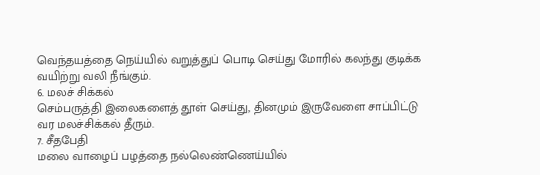வெந்தயத்தை நெய்யில் வறுத்துப் பொடி செய்து மோரில் கலந்து குடிக்க வயிற்று வலி நீங்கும்.
6. மலச் சிக்கல்
செம்பருத்தி இலைகளைத் தூள் செய்து, தினமும் இருவேளை சாப்பிட்டு வர மலச்சிக்கல் தீரும்.
7. சீதபேதி
மலை வாழைப் பழத்தை நல்லெண்ணெய்யில்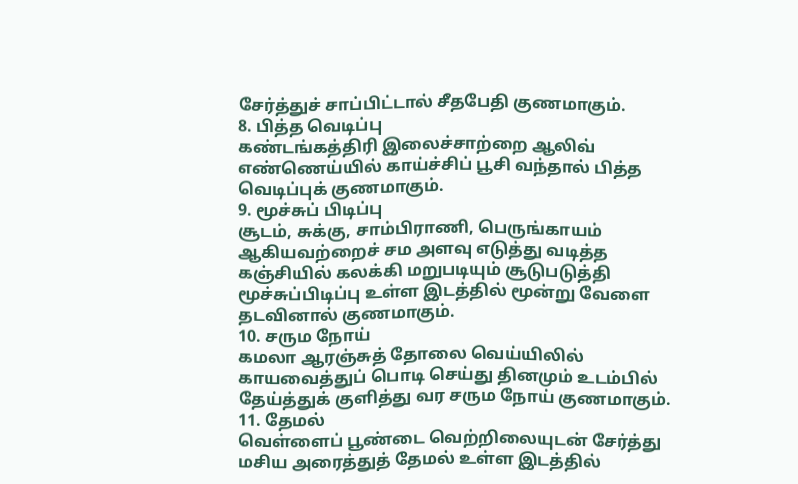சேர்த்துச் சாப்பிட்டால் சீதபேதி குணமாகும்.
8. பித்த வெடிப்பு
கண்டங்கத்திரி இலைச்சாற்றை ஆலிவ் எண்ணெய்யில் காய்ச்சிப் பூசி வந்தால் பித்த வெடிப்புக் குணமாகும்.
9. மூச்சுப் பிடிப்பு
சூடம், சுக்கு, சாம்பிராணி, பெருங்காயம் ஆகியவற்றைச் சம அளவு எடுத்து வடித்த கஞ்சியில் கலக்கி மறுபடியும் சூடுபடுத்தி மூச்சுப்பிடிப்பு உள்ள இடத்தில் மூன்று வேளை தடவினால் குணமாகும்.
10. சரும நோய்
கமலா ஆரஞ்சுத் தோலை வெய்யிலில் காயவைத்துப் பொடி செய்து தினமும் உடம்பில் தேய்த்துக் குளித்து வர சரும நோய் குணமாகும்.
11. தேமல்
வெள்ளைப் பூண்டை வெற்றிலையுடன் சேர்த்து மசிய அரைத்துத் தேமல் உள்ள இடத்தில்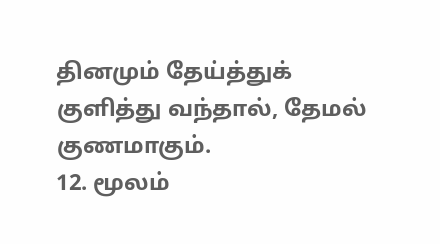தினமும் தேய்த்துக் குளித்து வந்தால், தேமல் குணமாகும்.
12. மூலம்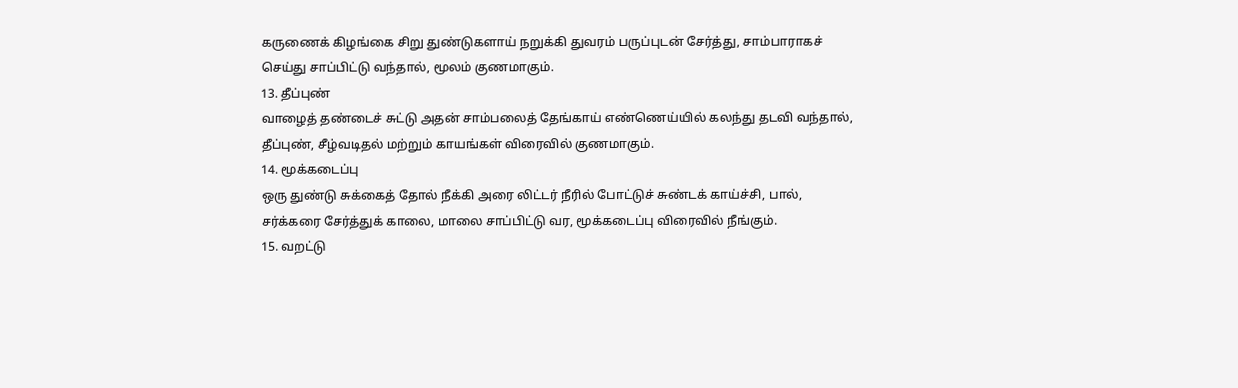கருணைக் கிழங்கை சிறு துண்டுகளாய் நறுக்கி துவரம் பருப்புடன் சேர்த்து, சாம்பாராகச் செய்து சாப்பிட்டு வந்தால், மூலம் குணமாகும்.
13. தீப்புண்
வாழைத் தண்டைச் சுட்டு அதன் சாம்பலைத் தேங்காய் எண்ணெய்யில் கலந்து தடவி வந்தால், தீப்புண், சீழ்வடிதல் மற்றும் காயங்கள் விரைவில் குணமாகும்.
14. மூக்கடைப்பு
ஒரு துண்டு சுக்கைத் தோல் நீக்கி அரை லிட்டர் நீரில் போட்டுச் சுண்டக் காய்ச்சி, பால், சர்க்கரை சேர்த்துக் காலை, மாலை சாப்பிட்டு வர, மூக்கடைப்பு விரைவில் நீங்கும்.
15. வறட்டு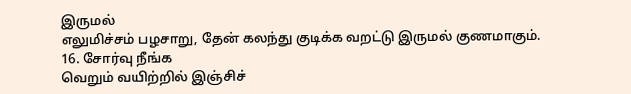இருமல்
எலுமிச்சம் பழசாறு, தேன் கலந்து குடிக்க வறட்டு இருமல் குணமாகும்.
16. சோர்வு நீங்க
வெறும் வயிற்றில் இஞ்சிச்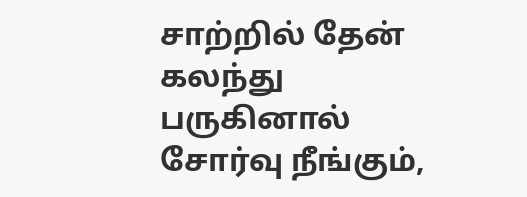சாற்றில் தேன் கலந்து பருகினால் சோர்வு நீங்கும்,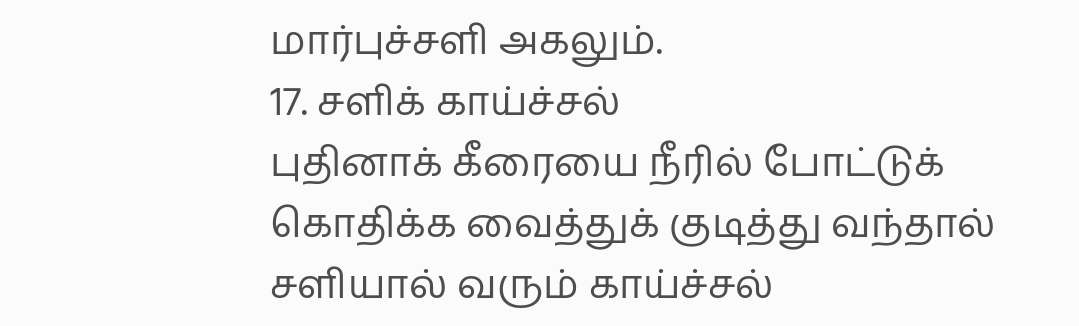மார்புச்சளி அகலும்.
17. சளிக் காய்ச்சல்
புதினாக் கீரையை நீரில் போட்டுக் கொதிக்க வைத்துக் குடித்து வந்தால் சளியால் வரும் காய்ச்சல்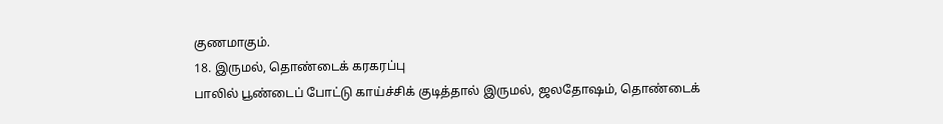குணமாகும்.
18. இருமல், தொண்டைக் கரகரப்பு
பாலில் பூண்டைப் போட்டு காய்ச்சிக் குடித்தால் இருமல், ஜலதோஷம், தொண்டைக்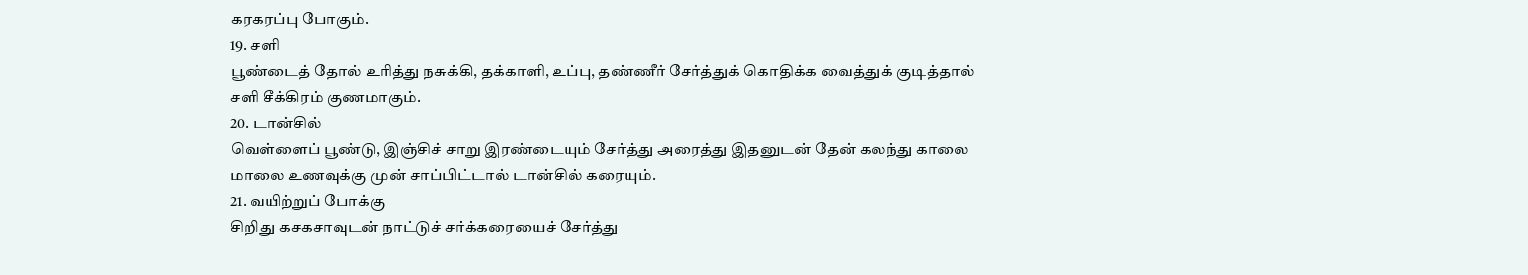கரகரப்பு போகும்.
19. சளி
பூண்டைத் தோல் உரித்து நசுக்கி, தக்காளி, உப்பு, தண்ணீர் சேர்த்துக் கொதிக்க வைத்துக் குடித்தால் சளி சீக்கிரம் குணமாகும்.
20. டான்சில்
வெள்ளைப் பூண்டு, இஞ்சிச் சாறு இரண்டையும் சேர்த்து அரைத்து இதனுடன் தேன் கலந்து காலை மாலை உணவுக்கு முன் சாப்பிட்டால் டான்சில் கரையும்.
21. வயிற்றுப் போக்கு
சிறிது கசகசாவுடன் நாட்டுச் சர்க்கரையைச் சேர்த்து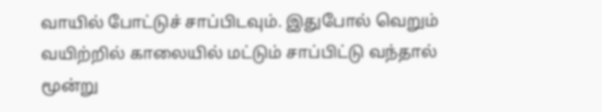வாயில் போட்டுச் சாப்பிடவும். இதுபோல் வெறும் வயிற்றில் காலையில் மட்டும் சாப்பிட்டு வந்தால் மூன்று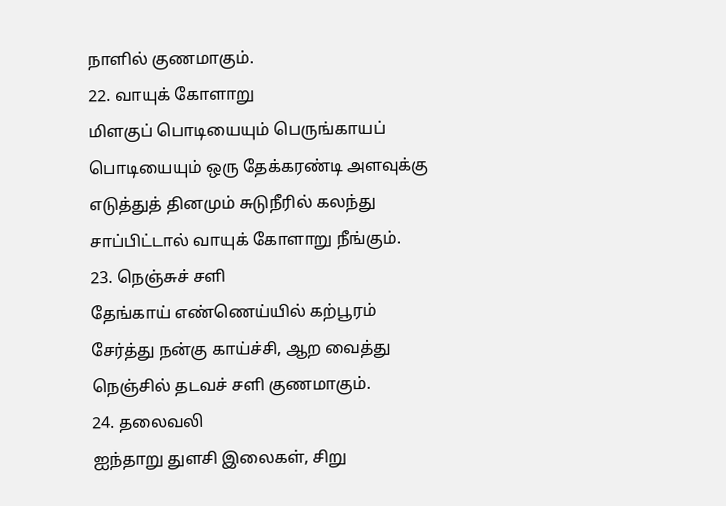நாளில் குணமாகும்.
22. வாயுக் கோளாறு
மிளகுப் பொடியையும் பெருங்காயப் பொடியையும் ஒரு தேக்கரண்டி அளவுக்கு எடுத்துத் தினமும் சுடுநீரில் கலந்து சாப்பிட்டால் வாயுக் கோளாறு நீங்கும்.
23. நெஞ்சுச் சளி
தேங்காய் எண்ணெய்யில் கற்பூரம் சேர்த்து நன்கு காய்ச்சி, ஆற வைத்து நெஞ்சில் தடவச் சளி குணமாகும்.
24. தலைவலி
ஐந்தாறு துளசி இலைகள், சிறு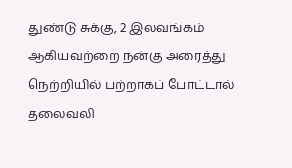துண்டு சுக்கு, 2 இலவங்கம் ஆகியவற்றை நன்கு அரைத்து நெற்றியில் பற்றாகப் போட்டால் தலைவலி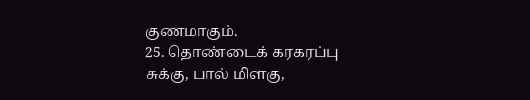குணமாகும்.
25. தொண்டைக் கரகரப்பு
சுக்கு, பால் மிளகு,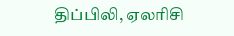திப்பிலி, ஏலரிசி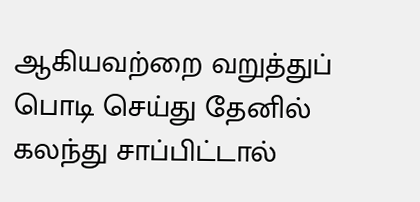ஆகியவற்றை வறுத்துப் பொடி செய்து தேனில் கலந்து சாப்பிட்டால்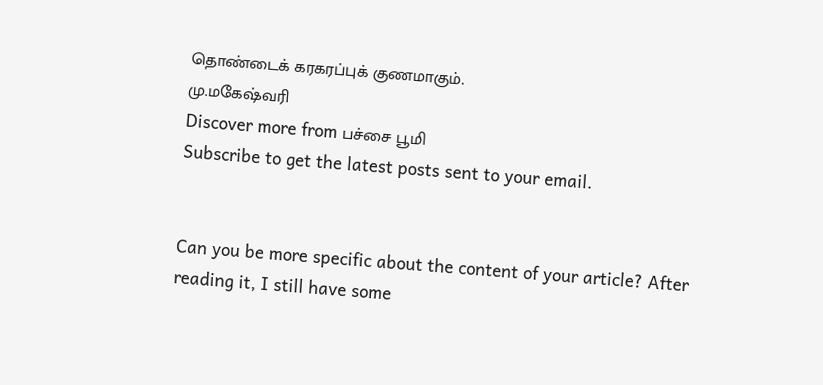தொண்டைக் கரகரப்புக் குணமாகும்.
மு.மகேஷ்வரி
Discover more from பச்சை பூமி
Subscribe to get the latest posts sent to your email.


Can you be more specific about the content of your article? After reading it, I still have some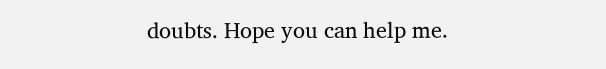doubts. Hope you can help me.